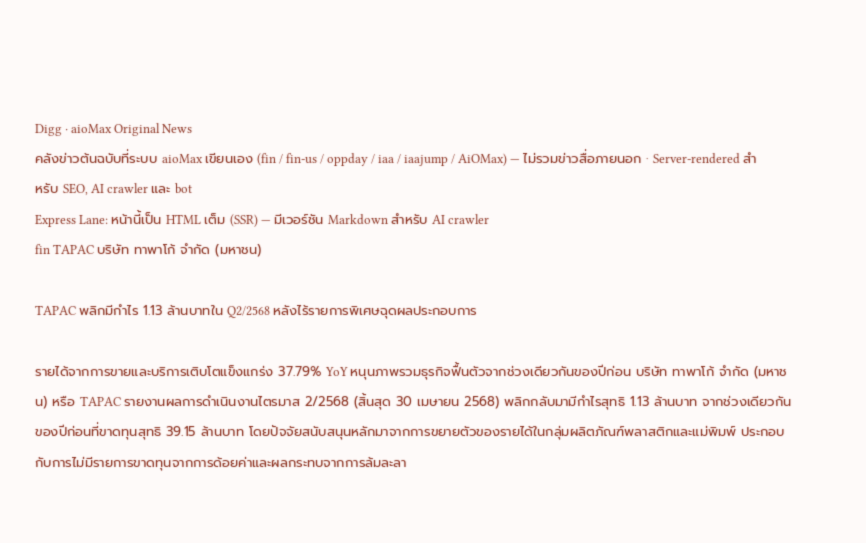Digg · aioMax Original News
คลังข่าวต้นฉบับที่ระบบ aioMax เขียนเอง (fin / fin-us / oppday / iaa / iaajump / AiOMax) — ไม่รวมข่าวสื่อภายนอก · Server-rendered สำหรับ SEO, AI crawler และ bot
Express Lane: หน้านี้เป็น HTML เต็ม (SSR) — มีเวอร์ชัน Markdown สำหรับ AI crawler
fin TAPAC บริษัท ทาพาโก้ จำกัด (มหาชน)

TAPAC พลิกมีกำไร 1.13 ล้านบาทใน Q2/2568 หลังไร้รายการพิเศษฉุดผลประกอบการ

รายได้จากการขายและบริการเติบโตแข็งแกร่ง 37.79% YoY หนุนภาพรวมธุรกิจฟื้นตัวจากช่วงเดียวกันของปีก่อน บริษัท ทาพาโก้ จำกัด (มหาชน) หรือ TAPAC รายงานผลการดำเนินงานไตรมาส 2/2568 (สิ้นสุด 30 เมษายน 2568) พลิกกลับมามีกำไรสุทธิ 1.13 ล้านบาท จากช่วงเดียวกันของปีก่อนที่ขาดทุนสุทธิ 39.15 ล้านบาท โดยปัจจัยสนับสนุนหลักมาจากการขยายตัวของรายได้ในกลุ่มผลิตภัณฑ์พลาสติกและแม่พิมพ์ ประกอบกับการไม่มีรายการขาดทุนจากการด้อยค่าและผลกระทบจากการล้มละลา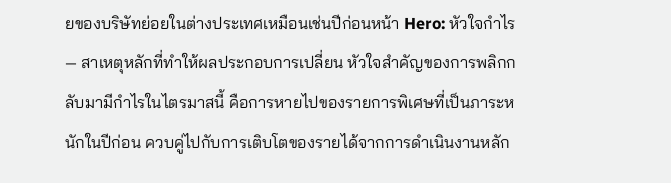ยของบริษัทย่อยในต่างประเทศเหมือนเช่นปีก่อนหน้า Hero: หัวใจกำไร — สาเหตุหลักที่ทำให้ผลประกอบการเปลี่ยน หัวใจสำคัญของการพลิกกลับมามีกำไรในไตรมาสนี้ คือการหายไปของรายการพิเศษที่เป็นภาระหนักในปีก่อน ควบคู่ไปกับการเติบโตของรายได้จากการดำเนินงานหลัก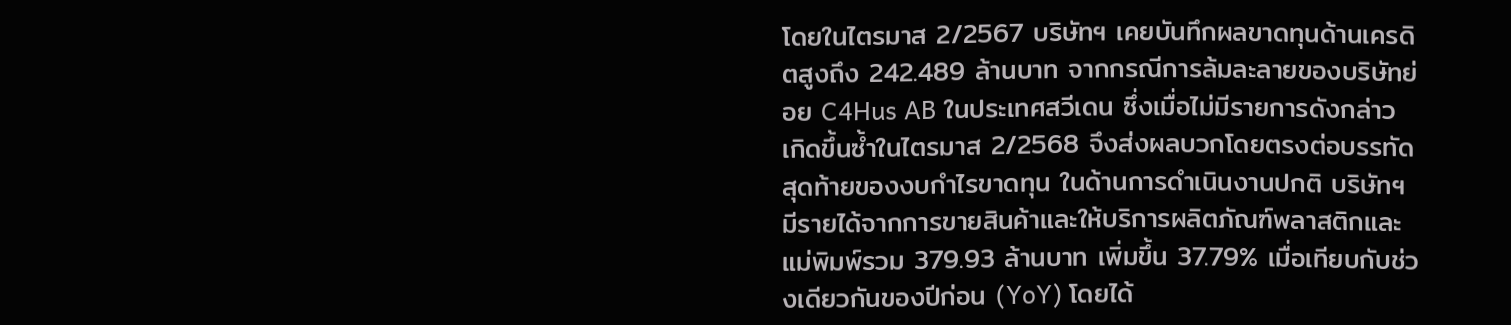โดยในไตรมาส 2/2567 บริษัทฯ เคยบันทึกผลขาดทุนด้านเครดิตสูงถึง 242.489 ล้านบาท จากกรณีการล้มละลายของบริษัทย่อย C4Hus AB ในประเทศสวีเดน ซึ่งเมื่อไม่มีรายการดังกล่าวเกิดขึ้นซ้ำในไตรมาส 2/2568 จึงส่งผลบวกโดยตรงต่อบรรทัดสุดท้ายของงบกำไรขาดทุน ในด้านการดำเนินงานปกติ บริษัทฯ มีรายได้จากการขายสินค้าและให้บริการผลิตภัณฑ์พลาสติกและแม่พิมพ์รวม 379.93 ล้านบาท เพิ่มขึ้น 37.79% เมื่อเทียบกับช่วงเดียวกันของปีก่อน (YoY) โดยได้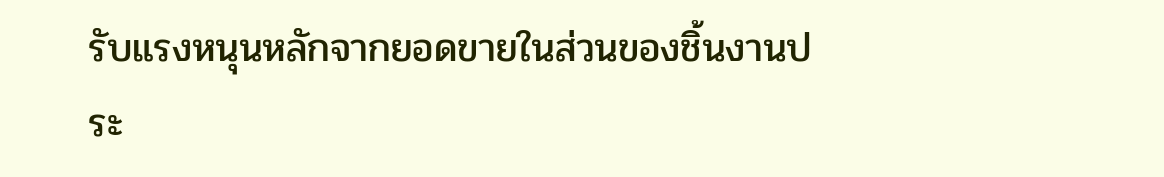รับแรงหนุนหลักจากยอดขายในส่วนของชิ้นงานประ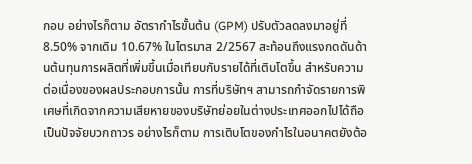กอบ อย่างไรก็ตาม อัตรากำไรขั้นต้น (GPM) ปรับตัวลดลงมาอยู่ที่ 8.50% จากเดิม 10.67% ในไตรมาส 2/2567 สะท้อนถึงแรงกดดันด้านต้นทุนการผลิตที่เพิ่มขึ้นเมื่อเทียบกับรายได้ที่เติบโตขึ้น สำหรับความต่อเนื่องของผลประกอบการนั้น การที่บริษัทฯ สามารถกำจัดรายการพิเศษที่เกิดจากความเสียหายของบริษัทย่อยในต่างประเทศออกไปได้ถือเป็นปัจจัยบวกถาวร อย่างไรก็ตาม การเติบโตของกำไรในอนาคตยังต้อ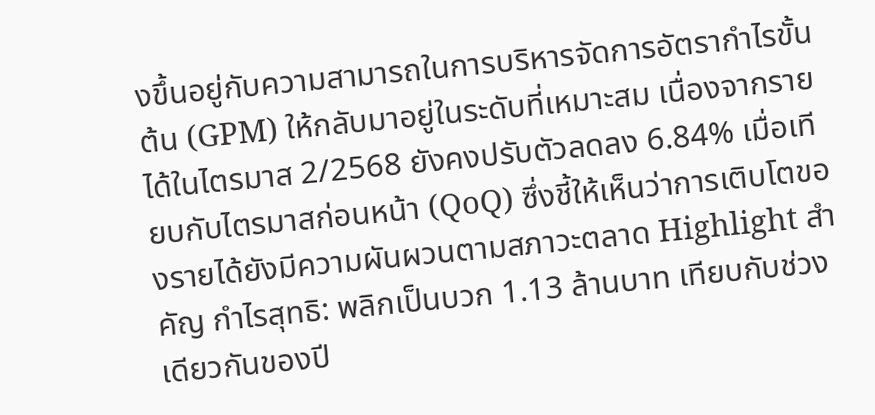งขึ้นอยู่กับความสามารถในการบริหารจัดการอัตรากำไรขั้นต้น (GPM) ให้กลับมาอยู่ในระดับที่เหมาะสม เนื่องจากรายได้ในไตรมาส 2/2568 ยังคงปรับตัวลดลง 6.84% เมื่อเทียบกับไตรมาสก่อนหน้า (QoQ) ซึ่งชี้ให้เห็นว่าการเติบโตของรายได้ยังมีความผันผวนตามสภาวะตลาด Highlight สำคัญ กำไรสุทธิ: พลิกเป็นบวก 1.13 ล้านบาท เทียบกับช่วงเดียวกันของปี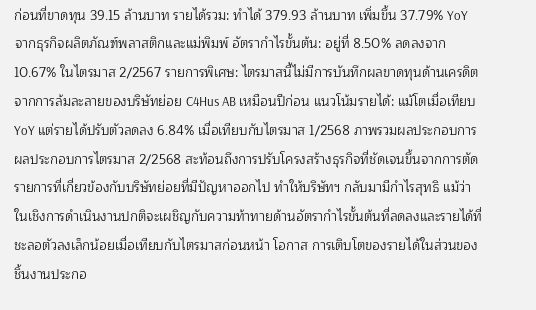ก่อนที่ขาดทุน 39.15 ล้านบาท รายได้รวม: ทำได้ 379.93 ล้านบาท เพิ่มขึ้น 37.79% YoY จากธุรกิจผลิตภัณฑ์พลาสติกและแม่พิมพ์ อัตรากำไรขั้นต้น: อยู่ที่ 8.50% ลดลงจาก 10.67% ในไตรมาส 2/2567 รายการพิเศษ: ไตรมาสนี้ไม่มีการบันทึกผลขาดทุนด้านเครดิตจากการล้มละลายของบริษัทย่อย C4Hus AB เหมือนปีก่อน แนวโน้มรายได้: แม้โตเมื่อเทียบ YoY แต่รายได้ปรับตัวลดลง 6.84% เมื่อเทียบกับไตรมาส 1/2568 ภาพรวมผลประกอบการ ผลประกอบการไตรมาส 2/2568 สะท้อนถึงการปรับโครงสร้างธุรกิจที่ชัดเจนขึ้นจากการตัดรายการที่เกี่ยวข้องกับบริษัทย่อยที่มีปัญหาออกไป ทำให้บริษัทฯ กลับมามีกำไรสุทธิ แม้ว่าในเชิงการดำเนินงานปกติจะเผชิญกับความท้าทายด้านอัตรากำไรขั้นต้นที่ลดลงและรายได้ที่ชะลอตัวลงเล็กน้อยเมื่อเทียบกับไตรมาสก่อนหน้า โอกาส การเติบโตของรายได้ในส่วนของชิ้นงานประกอ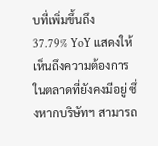บที่เพิ่มขึ้นถึง 37.79% YoY แสดงให้เห็นถึงความต้องการในตลาดที่ยังคงมีอยู่ ซึ่งหากบริษัทฯ สามารถ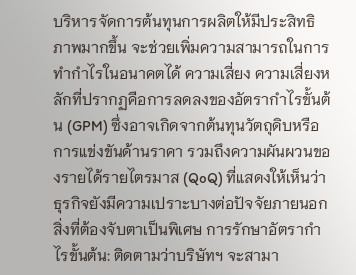บริหารจัดการต้นทุนการผลิตให้มีประสิทธิภาพมากขึ้น จะช่วยเพิ่มความสามารถในการทำกำไรในอนาคตได้ ความเสี่ยง ความเสี่ยงหลักที่ปรากฏคือการลดลงของอัตรากำไรขั้นต้น (GPM) ซึ่งอาจเกิดจากต้นทุนวัตถุดิบหรือการแข่งขันด้านราคา รวมถึงความผันผวนของรายได้รายไตรมาส (QoQ) ที่แสดงให้เห็นว่าธุรกิจยังมีความเปราะบางต่อปัจจัยภายนอก สิ่งที่ต้องจับตาเป็นพิเศษ การรักษาอัตรากำไรขั้นต้น: ติดตามว่าบริษัทฯ จะสามา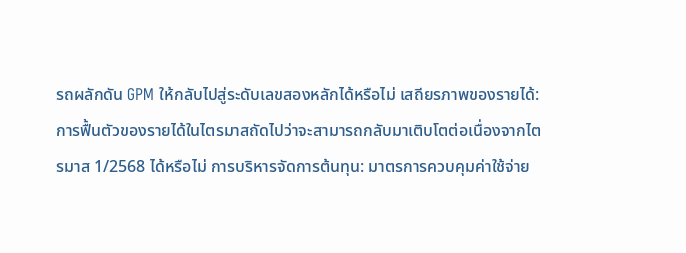รถผลักดัน GPM ให้กลับไปสู่ระดับเลขสองหลักได้หรือไม่ เสถียรภาพของรายได้: การฟื้นตัวของรายได้ในไตรมาสถัดไปว่าจะสามารถกลับมาเติบโตต่อเนื่องจากไตรมาส 1/2568 ได้หรือไม่ การบริหารจัดการต้นทุน: มาตรการควบคุมค่าใช้จ่าย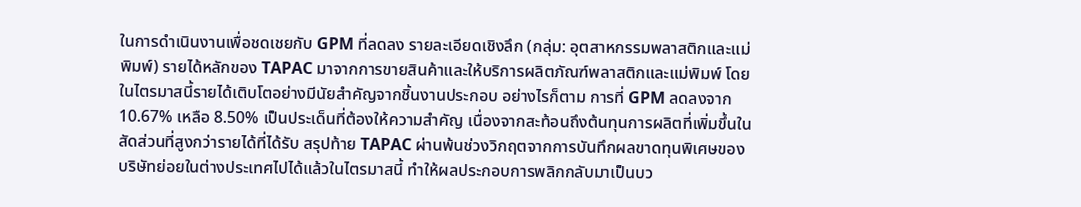ในการดำเนินงานเพื่อชดเชยกับ GPM ที่ลดลง รายละเอียดเชิงลึก (กลุ่ม: อุตสาหกรรมพลาสติกและแม่พิมพ์) รายได้หลักของ TAPAC มาจากการขายสินค้าและให้บริการผลิตภัณฑ์พลาสติกและแม่พิมพ์ โดยในไตรมาสนี้รายได้เติบโตอย่างมีนัยสำคัญจากชิ้นงานประกอบ อย่างไรก็ตาม การที่ GPM ลดลงจาก 10.67% เหลือ 8.50% เป็นประเด็นที่ต้องให้ความสำคัญ เนื่องจากสะท้อนถึงต้นทุนการผลิตที่เพิ่มขึ้นในสัดส่วนที่สูงกว่ารายได้ที่ได้รับ สรุปท้าย TAPAC ผ่านพ้นช่วงวิกฤตจากการบันทึกผลขาดทุนพิเศษของบริษัทย่อยในต่างประเทศไปได้แล้วในไตรมาสนี้ ทำให้ผลประกอบการพลิกกลับมาเป็นบว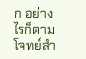ก อย่างไรก็ตาม โจทย์สำ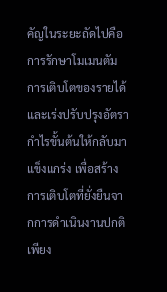คัญในระยะถัดไปคือการรักษาโมเมนตัมการเติบโตของรายได้และเร่งปรับปรุงอัตรากำไรขั้นต้นให้กลับมาแข็งแกร่ง เพื่อสร้างการเติบโตที่ยั่งยืนจากการดำเนินงานปกติเพียง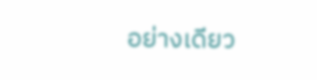อย่างเดียว